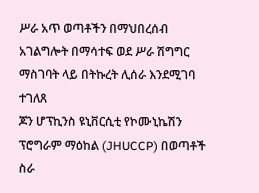ሥራ አጥ ወጣቶችን በማህበረሰብ አገልግሎት በማሳተፍ ወደ ሥራ ሽግግር ማስገባት ላይ በትኩረት ሊሰራ እንደሚገባ ተገለጸ
ጆን ሆፕኪንስ ዩኒቨርሲቲ የኮሙኒኬሽን ፕሮግራም ማዕከል (JHUCCP) በወጣቶች ስራ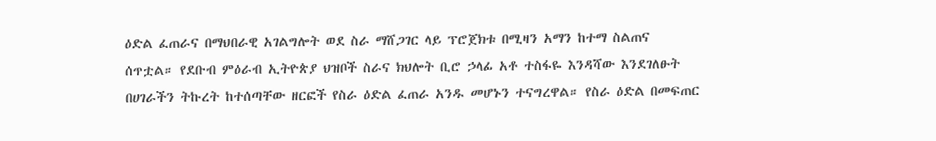ዕድል ፈጠራና በማህበራዊ አገልግሎት ወደ ስራ ማሸጋገር ላይ ፕሮጀክቱ በሚዛን አማን ከተማ ስልጠና ሰጥቷል። የደቡብ ምዕራብ ኢትዮጵያ ህዝቦች ስራና ክህሎት ቢሮ ኃላፊ አቶ ተስፋዬ እንዳሻው እንደገለፁት በሀገራችን ትኩረት ከተሰጣቸው ዘርፎች የስራ ዕድል ፈጠራ አንዱ መሆኑን ተናግረዋል። የስራ ዕድል በመፍጠር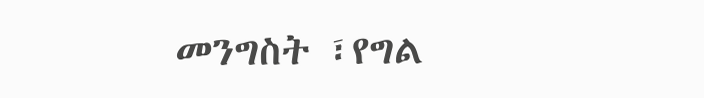መንግስት ፣የግል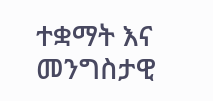ተቋማት እና መንግስታዊ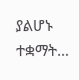ያልሆኑ ተቋማት…